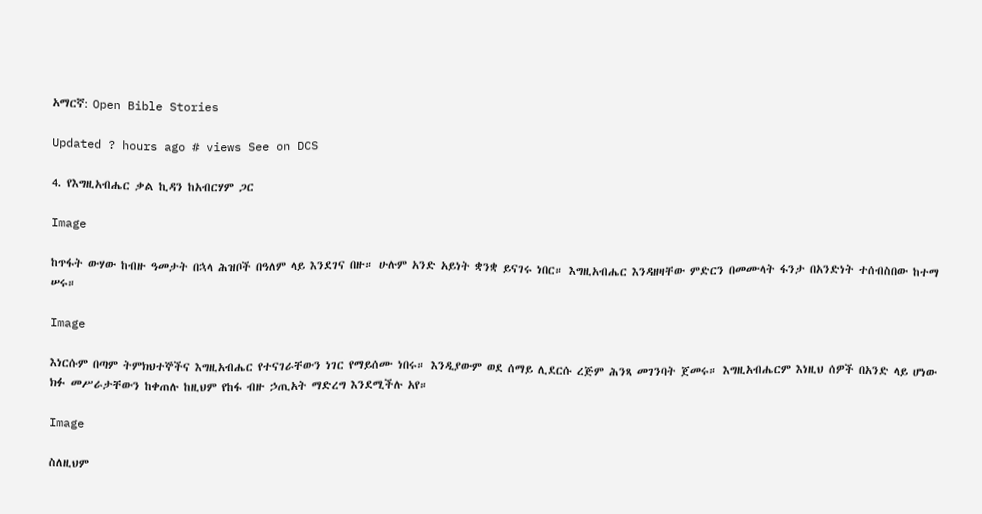አማርኛ: Open Bible Stories

Updated ? hours ago # views See on DCS

4. የእግዚአብሔር ቃል ኪዳን ከአብርሃም ጋር

Image

ከጥፋት ውሃው ከብዙ ዓመታት በኋላ ሕዝቦች በዓለም ላይ እንደገና በዙ። ሁሉም አንድ አይነት ቋንቋ ይናገሩ ነበር። እግዚአብሔር እንዳዘዛቸው ምድርን በመሙላት ፋንታ በአንድነት ተሰብስበው ከተማ ሠሩ።

Image

እነርሱም በጣም ትምክህተኞችና እግዚአብሔር የተናገራቸውን ነገር የማይሰሙ ነበሩ። እንዲያውም ወደ ሰማይ ሊደርሱ ረጅም ሕንጻ መገንባት ጀመሩ። እግዚአብሔርም እነዚህ ሰዎች በአንድ ላይ ሆነው ክፉ መሥራታቸውን ከቀጠሉ ከዚህም የከፋ ብዙ ኃጢአት ማድረግ እንደሚችሉ አየ።

Image

ስለዚህም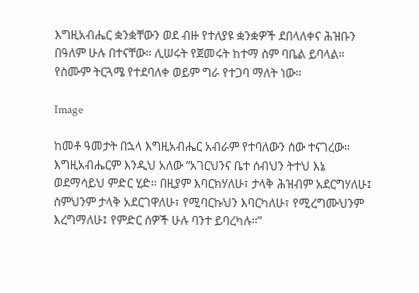እግዚአብሔር ቋንቋቸውን ወደ ብዙ የተለያዩ ቋንቋዎች ደበላለቀና ሕዝቡን በዓለም ሁሉ በተናቸው። ሊሠሩት የጀመሩት ከተማ ስም ባቤል ይባላል። የስሙም ትርጓሜ የተደባለቀ ወይም ግራ የተጋባ ማለት ነው።

Image

ከመቶ ዓመታት በኋላ እግዚአብሔር አብራም የተባለውን ሰው ተናገረው። እግዚአብሔርም እንዲህ አለው “አገርህንና ቤተ ሰብህን ትተህ እኔ ወደማሳይህ ምድር ሂድ። በዚያም እባርክሃለሁ፣ ታላቅ ሕዝብም አደርግሃለሁ፤ ስምህንም ታላቅ አደርገዋለሁ፣ የሚባርኩህን እባርካለሁ፣ የሚረግሙህንም እረግማለሁ፤ የምድር ሰዎች ሁሉ ባንተ ይባረካሉ።”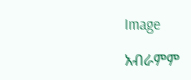Image

አብራምም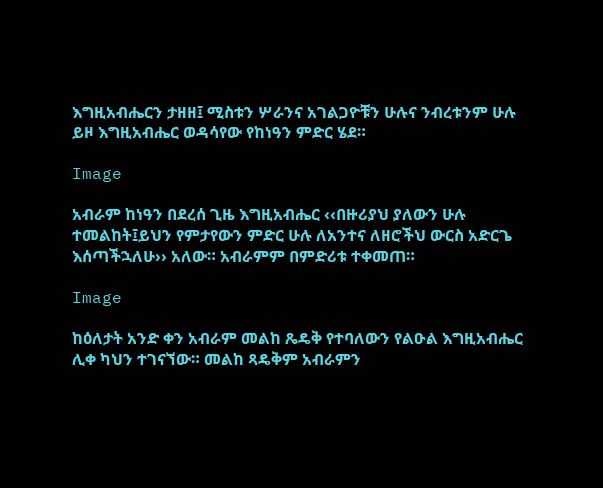እግዚአብሔርን ታዘዘ፤ ሚስቱን ሦራንና አገልጋዮቹን ሁሉና ንብረቱንም ሁሉ ይዞ እግዚአብሔር ወዳሳየው የከነዓን ምድር ሄደ።

Image

አብራም ከነዓን በደረሰ ጊዜ እግዚአብሔር ‹‹በዙሪያህ ያለውን ሁሉ ተመልከት፤ይህን የምታየውን ምድር ሁሉ ለአንተና ለዘሮችህ ውርስ አድርጌ እሰጣችኋለሁ›› አለው። አብራምም በምድሪቱ ተቀመጠ።

Image

ከዕለታት አንድ ቀን አብራም መልከ ጼዴቅ የተባለውን የልዑል እግዚአብሔር ሊቀ ካህን ተገናኘው። መልከ ጻዴቅም አብራምን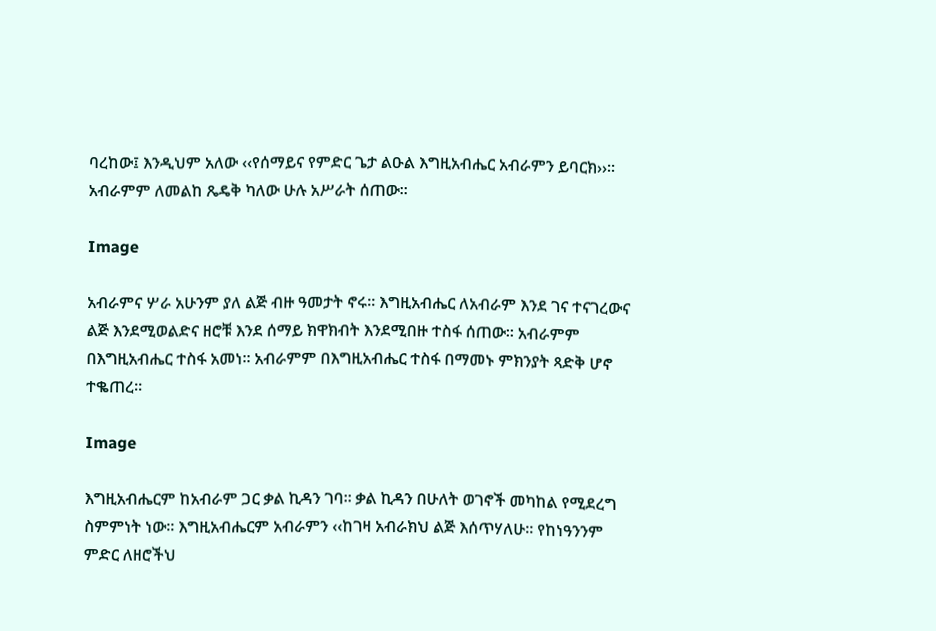ባረከው፤ እንዲህም አለው ‹‹የሰማይና የምድር ጌታ ልዑል እግዚአብሔር አብራምን ይባርክ››። አብራምም ለመልከ ጼዴቅ ካለው ሁሉ አሥራት ሰጠው።

Image

አብራምና ሦራ አሁንም ያለ ልጅ ብዙ ዓመታት ኖሩ። እግዚአብሔር ለአብራም እንደ ገና ተናገረውና ልጅ እንደሚወልድና ዘሮቹ እንደ ሰማይ ክዋክብት እንደሚበዙ ተስፋ ሰጠው። አብራምም በእግዚአብሔር ተስፋ አመነ። አብራምም በእግዚአብሔር ተስፋ በማመኑ ምክንያት ጻድቅ ሆኖ ተቈጠረ።

Image

እግዚአብሔርም ከአብራም ጋር ቃል ኪዳን ገባ። ቃል ኪዳን በሁለት ወገኖች መካከል የሚደረግ ስምምነት ነው። እግዚአብሔርም አብራምን ‹‹ከገዛ አብራክህ ልጅ እሰጥሃለሁ። የከነዓንንም ምድር ለዘሮችህ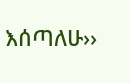እሰጣለሁ››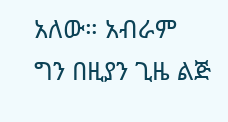አለው። አብራም ግን በዚያን ጊዜ ልጅ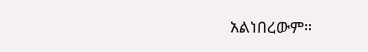አልነበረውም።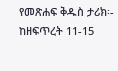የመጽሐፍ ቅዱስ ታሪክ፡- ከዘፍጥረት 11-15